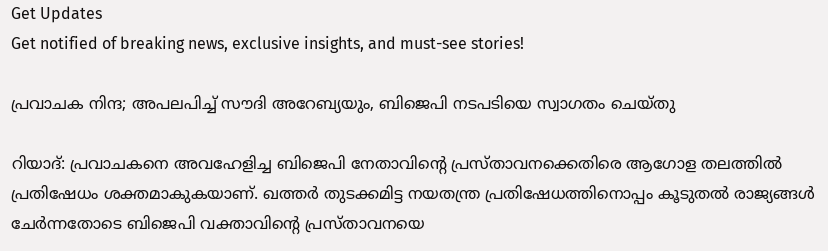Get Updates
Get notified of breaking news, exclusive insights, and must-see stories!

പ്രവാചക നിന്ദ; അപലപിച്ച് സൗദി അറേബ്യയും, ബിജെപി നടപടിയെ സ്വാഗതം ചെയ്തു

റിയാദ്: പ്രവാചകനെ അവഹേളിച്ച ബിജെപി നേതാവിന്റെ പ്രസ്താവനക്കെതിരെ ആഗോള തലത്തില്‍ പ്രതിഷേധം ശക്തമാകുകയാണ്. ഖത്തര്‍ തുടക്കമിട്ട നയതന്ത്ര പ്രതിഷേധത്തിനൊപ്പം കൂടുതല്‍ രാജ്യങ്ങള്‍ ചേര്‍ന്നതോടെ ബിജെപി വക്താവിന്റെ പ്രസ്താവനയെ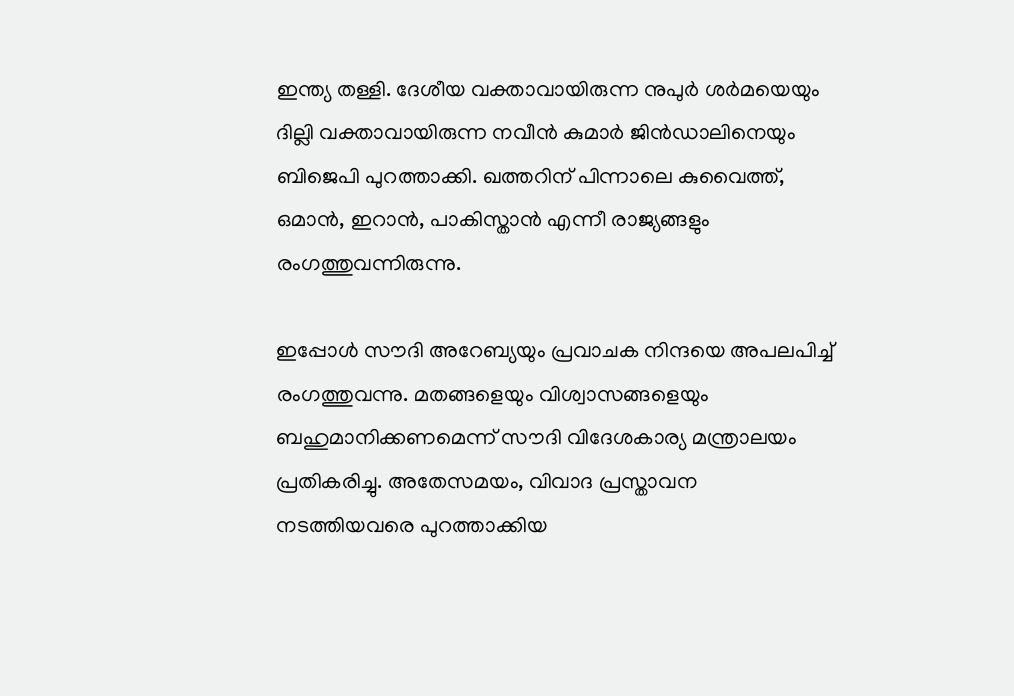ഇന്ത്യ തള്ളി. ദേശീയ വക്താവായിരുന്ന നുപുര്‍ ശര്‍മയെയും ദില്ലി വക്താവായിരുന്ന നവീന്‍ കുമാര്‍ ജിന്‍ഡാലിനെയും ബിജെപി പുറത്താക്കി. ഖത്തറിന് പിന്നാലെ കുവൈത്ത്, ഒമാന്‍, ഇറാന്‍, പാകിസ്താന്‍ എന്നീ രാജ്യങ്ങളും രംഗത്തുവന്നിരുന്നു.

ഇപ്പോള്‍ സൗദി അറേബ്യയും പ്രവാചക നിന്ദയെ അപലപിച്ച് രംഗത്തുവന്നു. മതങ്ങളെയും വിശ്വാസങ്ങളെയും ബഹുമാനിക്കണമെന്ന് സൗദി വിദേശകാര്യ മന്ത്രാലയം പ്രതികരിച്ചു. അതേസമയം, വിവാദ പ്രസ്താവന നടത്തിയവരെ പുറത്താക്കിയ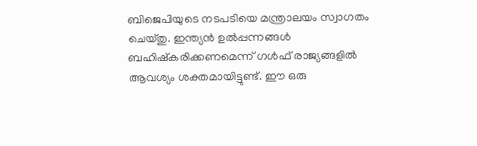ബിജെപിയുടെ നടപടിയെ മന്ത്രാലയം സ്വാഗതം ചെയ്തു. ഇന്ത്യന്‍ ഉല്‍പ്പന്നങ്ങള്‍ ബഹിഷ്‌കരിക്കണമെന്ന് ഗള്‍ഫ് രാജ്യങ്ങളില്‍ ആവശ്യം ശക്തമായിട്ടുണ്ട്. ഈ ഒരു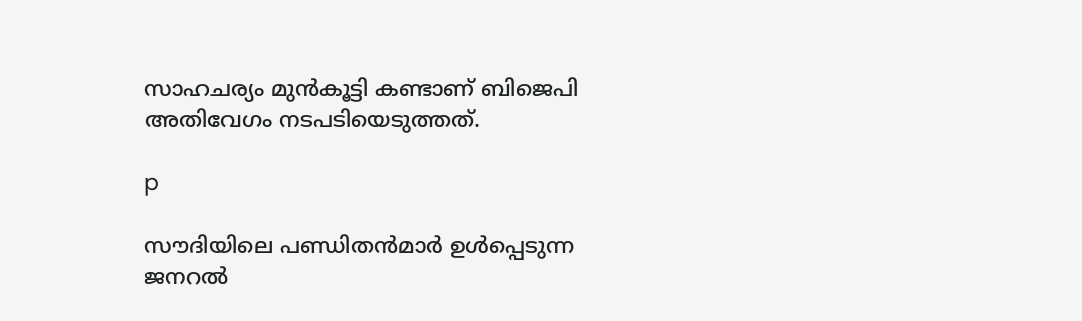സാഹചര്യം മുന്‍കൂട്ടി കണ്ടാണ് ബിജെപി അതിവേഗം നടപടിയെടുത്തത്.

p

സൗദിയിലെ പണ്ഡിതന്‍മാര്‍ ഉള്‍പ്പെടുന്ന ജനറല്‍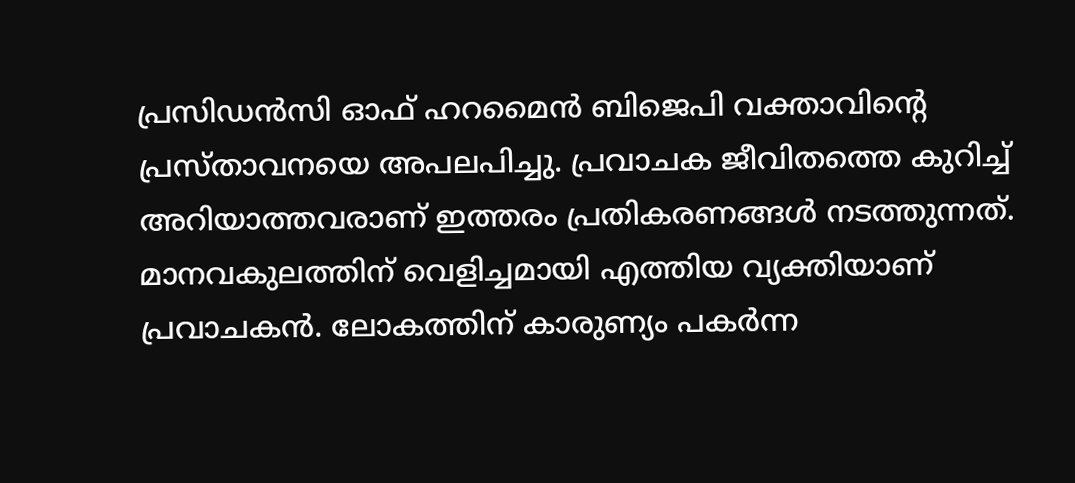പ്രസിഡന്‍സി ഓഫ് ഹറമൈന്‍ ബിജെപി വക്താവിന്റെ പ്രസ്താവനയെ അപലപിച്ചു. പ്രവാചക ജീവിതത്തെ കുറിച്ച് അറിയാത്തവരാണ് ഇത്തരം പ്രതികരണങ്ങള്‍ നടത്തുന്നത്. മാനവകുലത്തിന് വെളിച്ചമായി എത്തിയ വ്യക്തിയാണ് പ്രവാചകന്‍. ലോകത്തിന് കാരുണ്യം പകര്‍ന്ന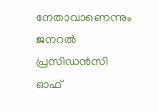നേതാവാണെന്നും ജനറല്‍ പ്രസിഡന്‍സി ഓഫ്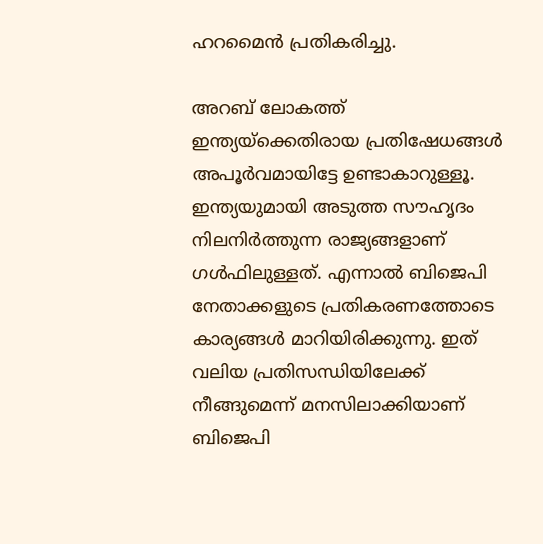ഹറമൈന്‍ പ്രതികരിച്ചു.

അറബ് ലോകത്ത് ഇന്ത്യയ്‌ക്കെതിരായ പ്രതിഷേധങ്ങള്‍ അപൂര്‍വമായിട്ടേ ഉണ്ടാകാറുള്ളൂ. ഇന്ത്യയുമായി അടുത്ത സൗഹൃദം നിലനിര്‍ത്തുന്ന രാജ്യങ്ങളാണ് ഗള്‍ഫിലുള്ളത്. എന്നാല്‍ ബിജെപി നേതാക്കളുടെ പ്രതികരണത്തോടെ കാര്യങ്ങള്‍ മാറിയിരിക്കുന്നു. ഇത് വലിയ പ്രതിസന്ധിയിലേക്ക് നീങ്ങുമെന്ന് മനസിലാക്കിയാണ് ബിജെപി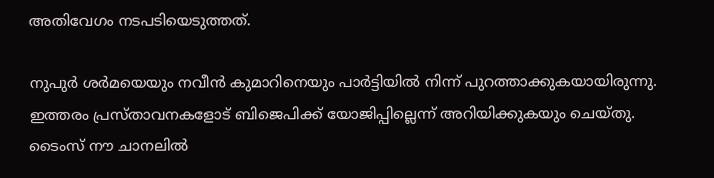അതിവേഗം നടപടിയെടുത്തത്.

നുപുര്‍ ശര്‍മയെയും നവീന്‍ കുമാറിനെയും പാര്‍ട്ടിയില്‍ നിന്ന് പുറത്താക്കുകയായിരുന്നു. ഇത്തരം പ്രസ്താവനകളോട് ബിജെപിക്ക് യോജിപ്പില്ലെന്ന് അറിയിക്കുകയും ചെയ്തു. ടൈംസ് നൗ ചാനലില്‍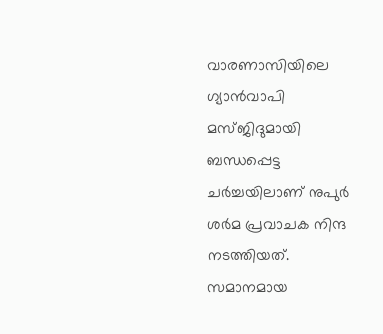വാരണാസിയിലെ ഗ്യാന്‍വാപി മസ്ജിദുമായി ബന്ധപ്പെട്ട ചര്‍ച്ചയിലാണ് നുപുര്‍ ശര്‍മ പ്രവാചക നിന്ദ നടത്തിയത്. സമാനമായ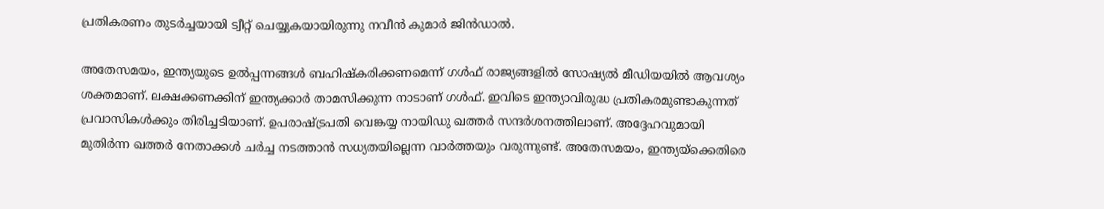പ്രതികരണം തുടര്‍ച്ചയായി ട്വീറ്റ് ചെയ്യുകയായിരുന്നു നവീന്‍ കുമാര്‍ ജിന്‍ഡാല്‍.

അതേസമയം, ഇന്ത്യയുടെ ഉല്‍പ്പന്നങ്ങള്‍ ബഹിഷ്‌കരിക്കണമെന്ന് ഗള്‍ഫ് രാജ്യങ്ങളില്‍ സോഷ്യല്‍ മീഡിയയില്‍ ആവശ്യം ശക്തമാണ്. ലക്ഷക്കണക്കിന് ഇന്ത്യക്കാര്‍ താമസിക്കുന്ന നാടാണ് ഗള്‍ഫ്. ഇവിടെ ഇന്ത്യാവിരുദ്ധ പ്രതികരമുണ്ടാകുന്നത് പ്രവാസികള്‍ക്കും തിരിച്ചടിയാണ്. ഉപരാഷ്ട്രപതി വെങ്കയ്യ നായിഡു ഖത്തര്‍ സന്ദര്‍ശനത്തിലാണ്. അദ്ദേഹവുമായി മുതിര്‍ന്ന ഖത്തര്‍ നേതാക്കള്‍ ചര്‍ച്ച നടത്താന്‍ സധ്യതയില്ലെന്ന വാര്‍ത്തയും വരുന്നുണ്ട്. അതേസമയം, ഇന്ത്യയ്‌ക്കെതിരെ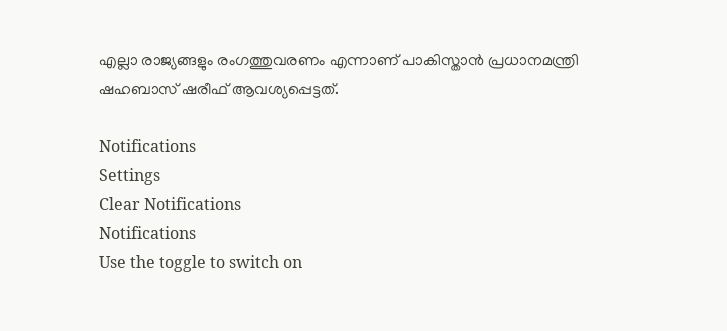എല്ലാ രാജ്യങ്ങളും രംഗത്തുവരണം എന്നാണ് പാകിസ്താന്‍ പ്രധാനമന്ത്രി ഷഹബാസ് ഷരീഫ് ആവശ്യപ്പെട്ടത്.

Notifications
Settings
Clear Notifications
Notifications
Use the toggle to switch on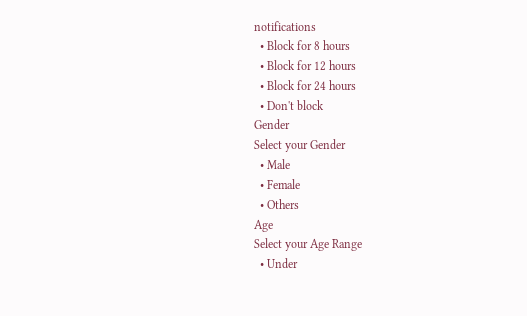notifications
  • Block for 8 hours
  • Block for 12 hours
  • Block for 24 hours
  • Don't block
Gender
Select your Gender
  • Male
  • Female
  • Others
Age
Select your Age Range
  • Under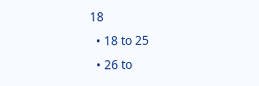18
  • 18 to 25
  • 26 to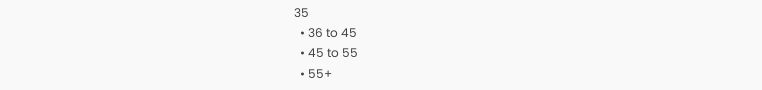35
  • 36 to 45
  • 45 to 55
  • 55+